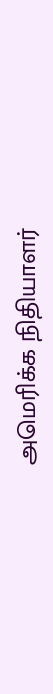அமெரிக்க நிதியாளர்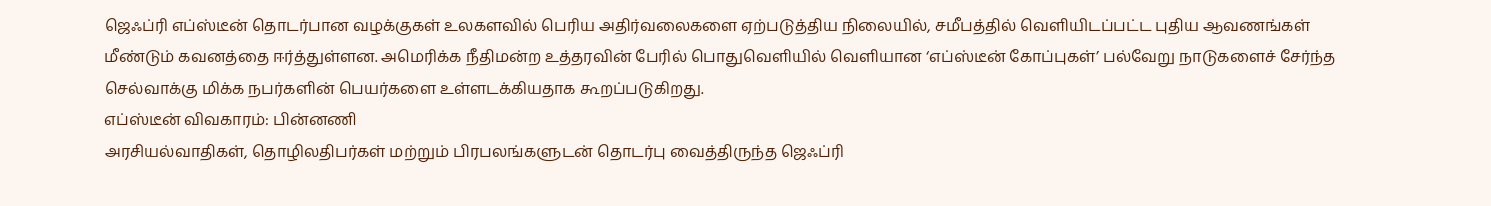ஜெஃப்ரி எப்ஸ்டீன் தொடர்பான வழக்குகள் உலகளவில் பெரிய அதிர்வலைகளை ஏற்படுத்திய நிலையில், சமீபத்தில் வெளியிடப்பட்ட புதிய ஆவணங்கள் மீண்டும் கவனத்தை ஈர்த்துள்ளன. அமெரிக்க நீதிமன்ற உத்தரவின் பேரில் பொதுவெளியில் வெளியான ‘எப்ஸ்டீன் கோப்புகள்’ பல்வேறு நாடுகளைச் சேர்ந்த செல்வாக்கு மிக்க நபர்களின் பெயர்களை உள்ளடக்கியதாக கூறப்படுகிறது.
எப்ஸ்டீன் விவகாரம்: பின்னணி
அரசியல்வாதிகள், தொழிலதிபர்கள் மற்றும் பிரபலங்களுடன் தொடர்பு வைத்திருந்த ஜெஃப்ரி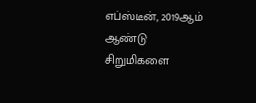எப்ஸ்டீன், 2019ஆம் ஆண்டு சிறுமிகளை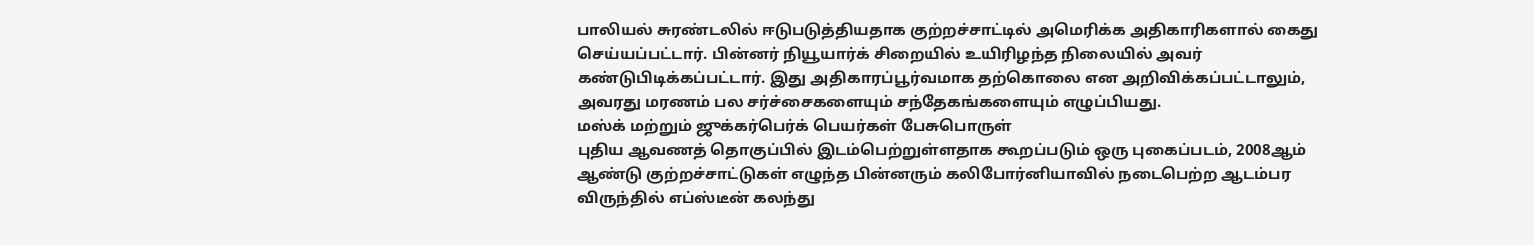பாலியல் சுரண்டலில் ஈடுபடுத்தியதாக குற்றச்சாட்டில் அமெரிக்க அதிகாரிகளால் கைது செய்யப்பட்டார். பின்னர் நியூயார்க் சிறையில் உயிரிழந்த நிலையில் அவர் கண்டுபிடிக்கப்பட்டார். இது அதிகாரப்பூர்வமாக தற்கொலை என அறிவிக்கப்பட்டாலும், அவரது மரணம் பல சர்ச்சைகளையும் சந்தேகங்களையும் எழுப்பியது.
மஸ்க் மற்றும் ஜுக்கர்பெர்க் பெயர்கள் பேசுபொருள்
புதிய ஆவணத் தொகுப்பில் இடம்பெற்றுள்ளதாக கூறப்படும் ஒரு புகைப்படம், 2008ஆம் ஆண்டு குற்றச்சாட்டுகள் எழுந்த பின்னரும் கலிபோர்னியாவில் நடைபெற்ற ஆடம்பர விருந்தில் எப்ஸ்டீன் கலந்து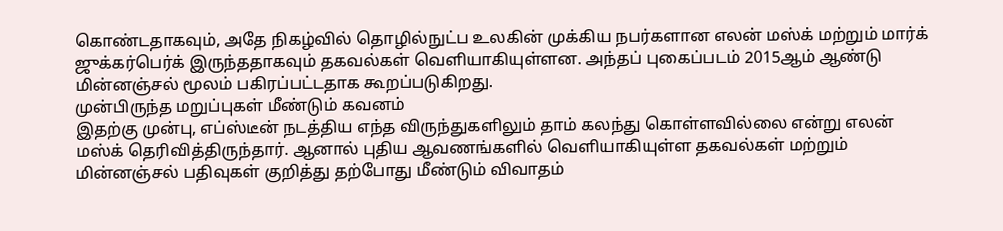கொண்டதாகவும், அதே நிகழ்வில் தொழில்நுட்ப உலகின் முக்கிய நபர்களான எலன் மஸ்க் மற்றும் மார்க் ஜுக்கர்பெர்க் இருந்ததாகவும் தகவல்கள் வெளியாகியுள்ளன. அந்தப் புகைப்படம் 2015ஆம் ஆண்டு மின்னஞ்சல் மூலம் பகிரப்பட்டதாக கூறப்படுகிறது.
முன்பிருந்த மறுப்புகள் மீண்டும் கவனம்
இதற்கு முன்பு, எப்ஸ்டீன் நடத்திய எந்த விருந்துகளிலும் தாம் கலந்து கொள்ளவில்லை என்று எலன் மஸ்க் தெரிவித்திருந்தார். ஆனால் புதிய ஆவணங்களில் வெளியாகியுள்ள தகவல்கள் மற்றும் மின்னஞ்சல் பதிவுகள் குறித்து தற்போது மீண்டும் விவாதம்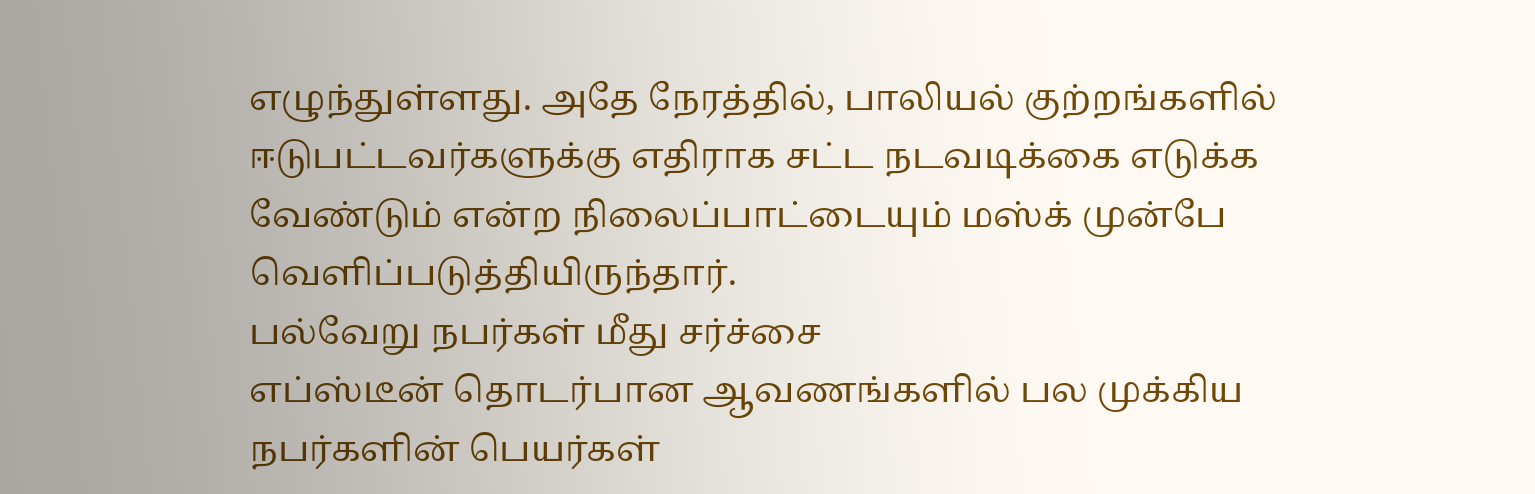எழுந்துள்ளது. அதே நேரத்தில், பாலியல் குற்றங்களில் ஈடுபட்டவர்களுக்கு எதிராக சட்ட நடவடிக்கை எடுக்க வேண்டும் என்ற நிலைப்பாட்டையும் மஸ்க் முன்பே வெளிப்படுத்தியிருந்தார்.
பல்வேறு நபர்கள் மீது சர்ச்சை
எப்ஸ்டீன் தொடர்பான ஆவணங்களில் பல முக்கிய நபர்களின் பெயர்கள்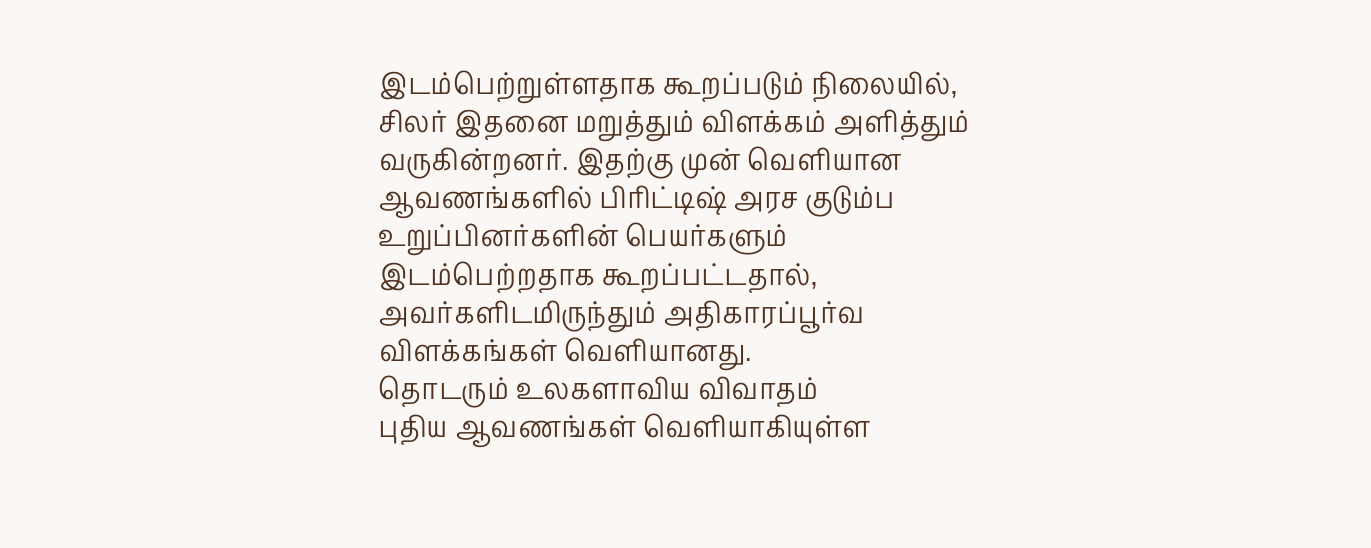இடம்பெற்றுள்ளதாக கூறப்படும் நிலையில், சிலர் இதனை மறுத்தும் விளக்கம் அளித்தும் வருகின்றனர். இதற்கு முன் வெளியான ஆவணங்களில் பிரிட்டிஷ் அரச குடும்ப உறுப்பினர்களின் பெயர்களும் இடம்பெற்றதாக கூறப்பட்டதால், அவர்களிடமிருந்தும் அதிகாரப்பூர்வ விளக்கங்கள் வெளியானது.
தொடரும் உலகளாவிய விவாதம்
புதிய ஆவணங்கள் வெளியாகியுள்ள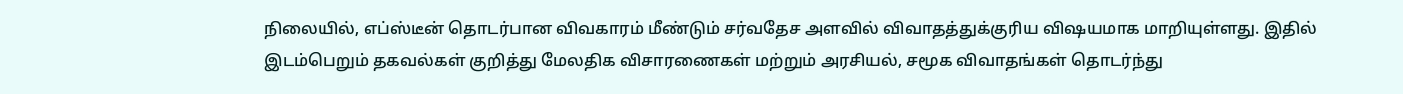நிலையில், எப்ஸ்டீன் தொடர்பான விவகாரம் மீண்டும் சர்வதேச அளவில் விவாதத்துக்குரிய விஷயமாக மாறியுள்ளது. இதில் இடம்பெறும் தகவல்கள் குறித்து மேலதிக விசாரணைகள் மற்றும் அரசியல், சமூக விவாதங்கள் தொடர்ந்து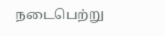நடைபெற்று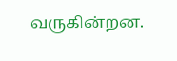வருகின்றன.